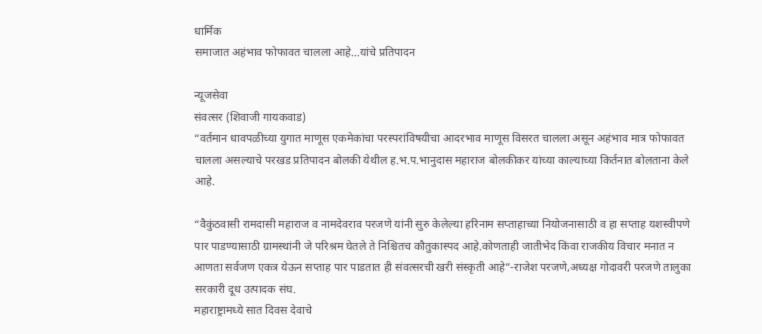धार्मिक
समाजात अहंभाव फोफावत चालला आहे…यांचे प्रतिपादन

न्यूजसेवा
संवत्सर (शिवाजी गायकवाड)
“वर्तमान धावपळीच्या युगात माणूस एकमेकांचा परस्परांविषयीचा आदरभाव माणूस विसरत चालला असून अहंभाव मात्र फोफावत चालला असल्याचे परखड प्रतिपादन बोलकी येथील ह.भ.प.भानुदास महाराज बोलकीकर यांच्या काल्याच्या किर्तनात बोलताना केले आहे.

“वैकुंठवासी रामदासी महाराज व नामदेवराव परजणे यांनी सुरु केलेल्या हरिनाम सप्ताहाच्या नियोजनासाठी व हा सप्ताह यशस्वीपणे पार पाडण्यासाठी ग्रामस्थांनी जे परिश्रम घेतले ते निश्चितच कौतुकास्पद आहे.कोणताही जातीभेद किंवा राजकीय विचार मनात न आणता सर्वजण एकत्र येऊन सप्ताह पार पाडतात ही संवत्सरची खरी संस्कृती आहे”-राजेश परजणे,अध्यक्ष गोदावरी परजणे तालुका सरकारी दूध उत्पादक संघ.
महाराष्ट्रामध्ये सात दिवस देवाचे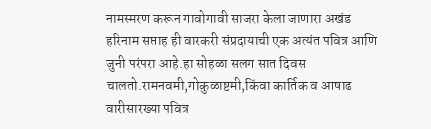नामस्मरण करून गावोगावी साजरा केला जाणारा अखंड हरिनाम सप्ताह ही वारकरी संप्रदायाची एक अत्यंत पवित्र आणि जुनी परंपरा आहे.हा सोहळा सलग सात दिवस चालतो.रामनवमी,गोकुळाष्टमी,किंवा कार्तिक व आषाढ वारीसारख्या पवित्र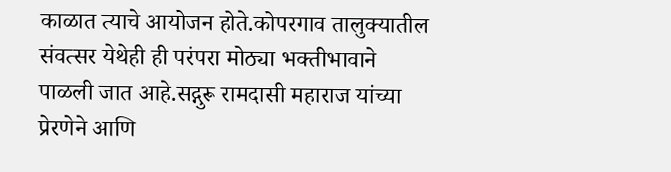काळात त्याचे आयोजन होते.कोपरगाव तालुक्यातील संवत्सर येथेही ही परंपरा मोठ्या भक्तीभावाने पाळली जात आहे.सद्गुरू रामदासी महाराज यांच्या प्रेरणेने आणि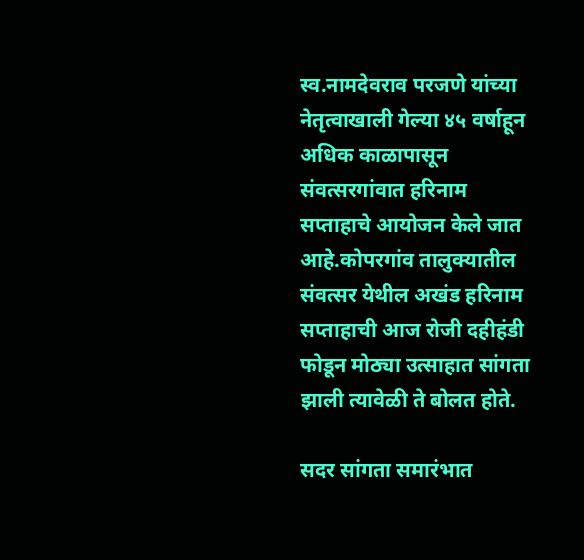स्व.नामदेवराव परजणे यांच्या नेतृत्वाखाली गेल्या ४५ वर्षाहून अधिक काळापासून संवत्सरगांवात हरिनाम सप्ताहाचे आयोजन केले जात आहे.कोपरगांव तालुक्यातील संवत्सर येथील अखंड हरिनाम सप्ताहाची आज रोजी दहीहंडी फोडून मोठ्या उत्साहात सांगता झाली त्यावेळी ते बोलत होते.

सदर सांगता समारंभात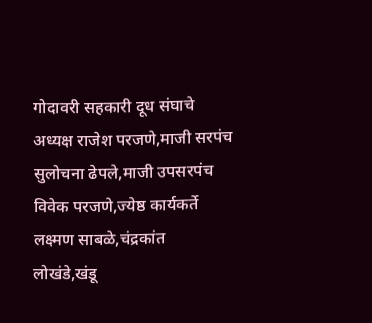गोदावरी सहकारी दूध संघाचे अध्यक्ष राजेश परजणे,माजी सरपंच सुलोचना ढेपले,माजी उपसरपंच विवेक परजणे,ज्येष्ठ कार्यकर्ते लक्ष्मण साबळे,चंद्रकांत लोखंडे,खंडू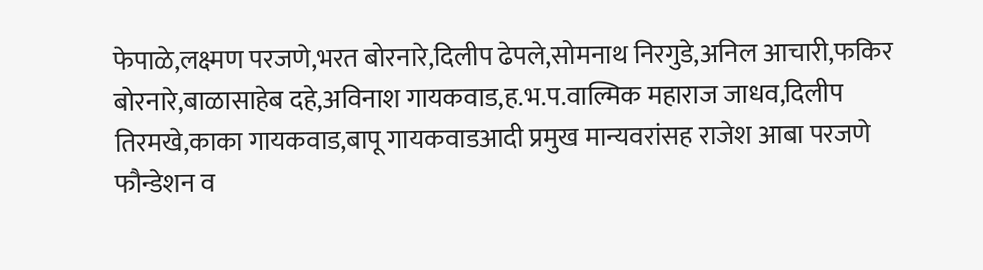फेपाळे,लक्ष्मण परजणे,भरत बोरनारे,दिलीप ढेपले,सोमनाथ निरगुडे,अनिल आचारी,फकिर बोरनारे,बाळासाहेब दहे,अविनाश गायकवाड,ह.भ.प.वाल्मिक महाराज जाधव,दिलीप तिरमखे,काका गायकवाड,बापू गायकवाडआदी प्रमुख मान्यवरांसह राजेश आबा परजणे फौन्डेशन व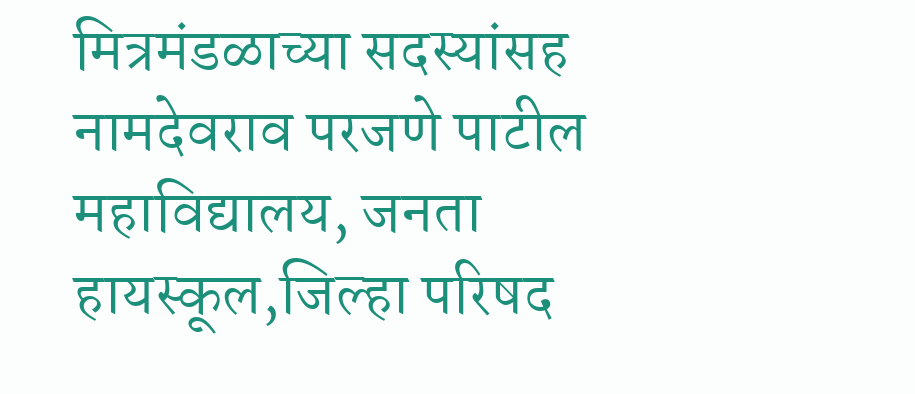मित्रमंडळाच्या सदस्यांसह नामदेवराव परजणे पाटील महाविद्यालय, जनता हायस्कूल,जिल्हा परिषद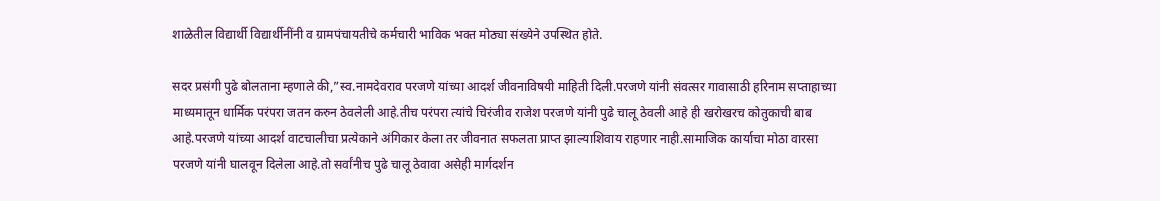शाळेतील विद्यार्थी विद्यार्थीनींनी व ग्रामपंचायतीचे कर्मचारी भाविक भक्त मोठ्या संख्येने उपस्थित होते.

सदर प्रसंगी पुढे बोलताना म्हणाले की,”स्व.नामदेवराव परजणे यांच्या आदर्श जीवनाविषयी माहिती दिली.परजणे यांनी संवत्सर गावासाठी हरिनाम सप्ताहाच्या माध्यमातून धार्मिक परंपरा जतन करुन ठेवलेली आहे.तीच परंपरा त्यांचे चिरंजीव राजेश परजणे यांनी पुढे चालू ठेवली आहे ही खरोखरच कोतुकाची बाब आहे.परजणे यांच्या आदर्श वाटचालीचा प्रत्येकाने अंगिकार केला तर जीवनात सफलता प्राप्त झाल्याशिवाय राहणार नाही.सामाजिक कार्याचा मोठा वारसा परजणे यांनी घालवून दिलेला आहे.तो सर्वांनीच पुढे चालू ठेवावा असेही मार्गदर्शन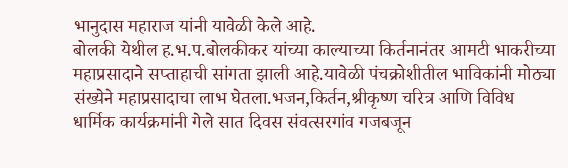भानुदास महाराज यांनी यावेळी केले आहे.
बोलकी येथील ह.भ.प.बोलकीकर यांच्या काल्याच्या किर्तनानंतर आमटी भाकरीच्या महाप्रसादाने सप्ताहाची सांगता झाली आहे.यावेळी पंचक्रोशीतील भाविकांनी मोठ्या संख्येने महाप्रसादाचा लाभ घेतला.भजन,किर्तन,श्रीकृष्ण चरित्र आणि विविध धार्मिक कार्यक्रमांनी गेले सात दिवस संवत्सरगांव गजबजून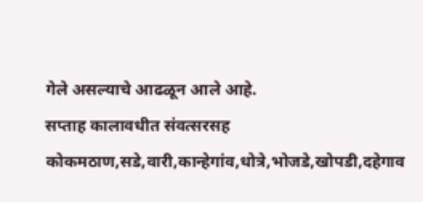गेले असल्याचे आढळून आले आहे.
सप्ताह कालावधीत संवत्सरसह कोकमठाण,सडे,वारी,कान्हेगांव,धोत्रे,भोजडे,खोपडी,दहेगाव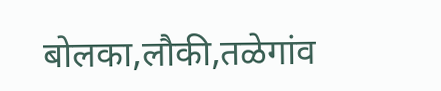बोलका,लौकी,तळेगांव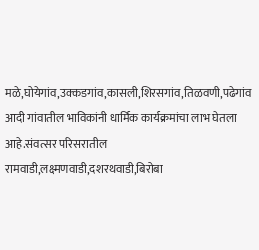मळे,घोयेगांव,उक्कडगांव,कासली,शिरसगांव,तिळवणी,पढेगांव आदी गांवातील भाविकांनी धार्मिक कार्यक्रमांचा लाभ घेतला आहे.संवत्सर परिसरातील रामवाडी,लक्ष्मणवाडी,दशरथवाडी,बिरोबा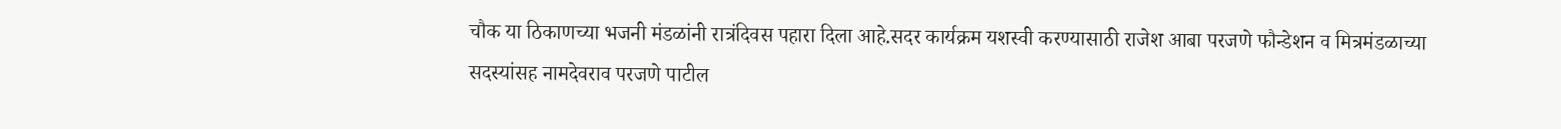चौक या ठिकाणच्या भजनी मंडळांनी रात्रंदिवस पहारा दिला आहे.सदर कार्यक्रम यशस्वी करण्यासाठी राजेश आबा परजणे फौन्डेशन व मित्रमंडळाच्या सदस्यांसह नामदेवराव परजणे पाटील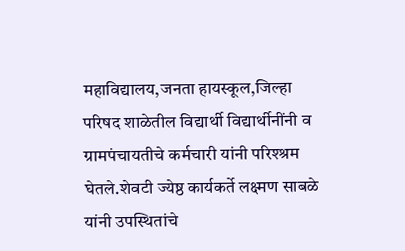महाविद्यालय,जनता हायस्कूल,जिल्हा परिषद शाळेतील विद्यार्थी विद्यार्थीनींनी व ग्रामपंचायतीचे कर्मचारी यांनी परिश्श्रम घेतले.शेवटी ज्येष्ठ कार्यकर्ते लक्ष्मण साबळे यांनी उपस्थितांचे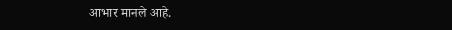आभार मानले आहे.